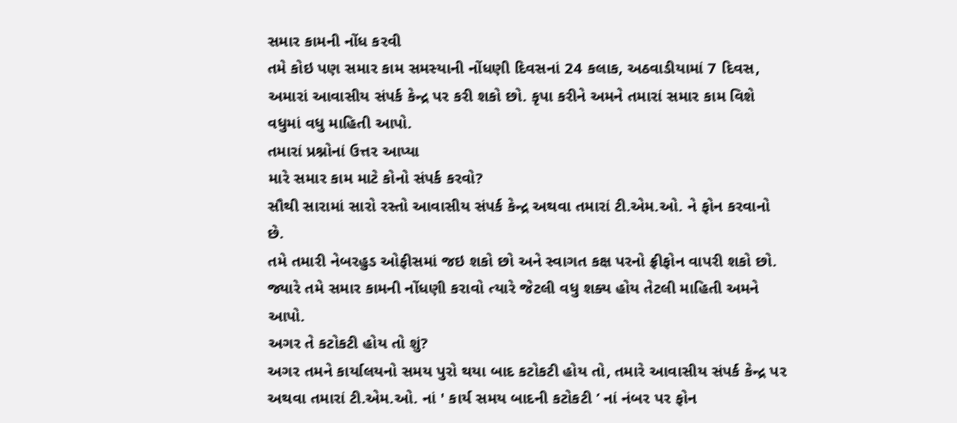સમાર કામની નોંધ કરવી
તમે કોઇ પણ સમાર કામ સમસ્યાની નોંધણી દિવસનાં 24 કલાક, અઠવાડીયામાં 7 દિવસ, અમારાં આવાસીય સંપર્ક કેન્દ્ર પર કરી શકો છો. કૃપા કરીને અમને તમારાં સમાર કામ વિશે વધુમાં વધુ માહિતી આપો.
તમારાં પ્રશ્નોનાં ઉત્તર આપ્યા
મારે સમાર કામ માટે કોનો સંપર્ક કરવો?
સૌથી સારામાં સારો રસ્તો આવાસીય સંપર્ક કેન્દ્ર અથવા તમારાં ટી.એમ.ઓ. ને ફોન કરવાનો છે.
તમે તમારી નેબરહુડ ઓફીસમાં જઇ શકો છો અને સ્વાગત કક્ષ પરનો ફ્રીફોન વાપરી શકો છો. જ્યારે તમે સમાર કામની નોંધણી કરાવો ત્યારે જેટલી વધુ શક્ય હોય તેટલી માહિતી અમને આપો.
અગર તે કટોકટી હોય તો શું?
અગર તમને કાર્યાલયનો સમય પુરો થયા બાદ કટોકટી હોય તો, તમારે આવાસીય સંપર્ક કેન્દ્ર પર અથવા તમારાં ટી.એમ.ઓ. નાં ' કાર્ય સમય બાદની કટોકટી ’ નાં નંબર પર ફોન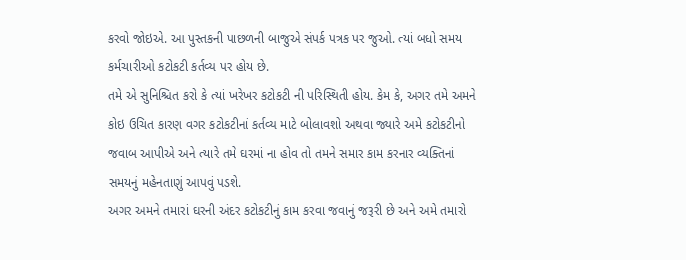કરવો જોઇએ. આ પુસ્તકની પાછળની બાજુએ સંપર્ક પત્રક પર જુઓ. ત્યાં બધો સમય કર્મચારીઓ કટોકટી કર્તવ્ય પર હોય છે.
તમે એ સુનિશ્ચિત કરો કે ત્યાં ખરેખર કટોકટી ની પરિસ્થિતી હોય. કેમ કે, અગર તમે અમને કોઇ ઉચિત કારણ વગર કટોકટીનાં કર્તવ્ય માટે બોલાવશો અથવા જ્યારે અમે કટોકટીનો જવાબ આપીએ અને ત્યારે તમે ઘરમાં ના હોવ તો તમને સમાર કામ કરનાર વ્યક્તિનાં સમયનું મહેનતાણું આપવું પડશે.
અગર અમને તમારાં ઘરની અંદર કટોકટીનું કામ કરવા જવાનું જરૂરી છે અને અમે તમારો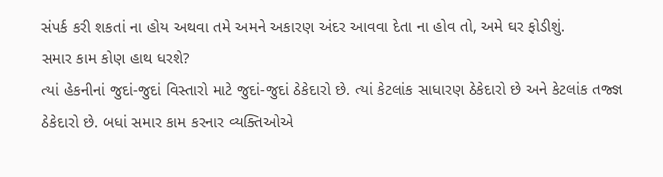સંપર્ક કરી શકતાં ના હોય અથવા તમે અમને અકારણ અંદર આવવા દેતા ના હોવ તો, અમે ઘર ફોડીશું.
સમાર કામ કોણ હાથ ધરશે?
ત્યાં હેકનીનાં જુદાં-જુદાં વિસ્તારો માટે જુદાં-જુદાં ઠેકેદારો છે. ત્યાં કેટલાંક સાધારણ ઠેકેદારો છે અને કેટલાંક તજ્જ્ઞ ઠેકેદારો છે. બધાં સમાર કામ કરનાર વ્યક્તિઓએ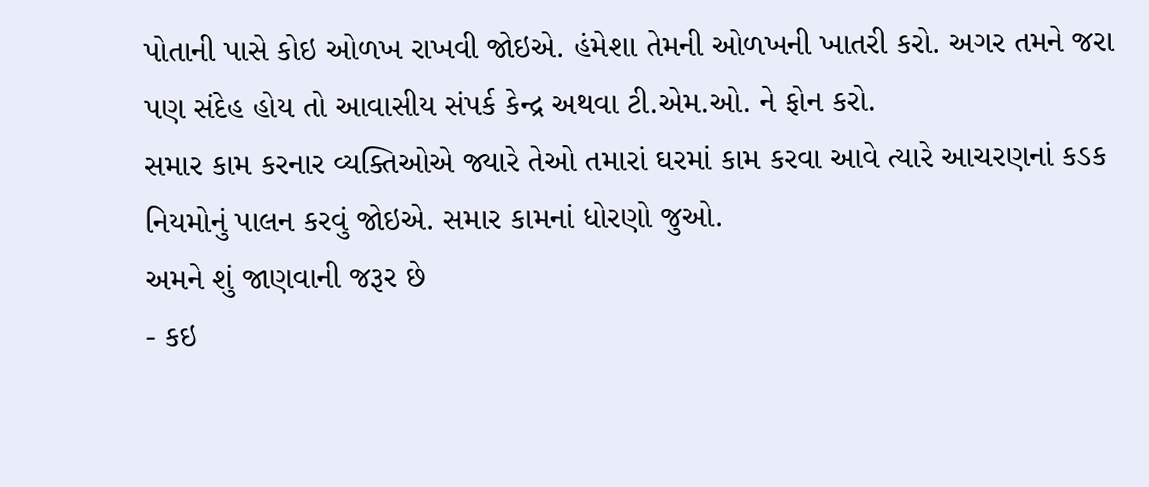પોતાની પાસે કોઇ ઓળખ રાખવી જોઇએ. હંમેશા તેમની ઓળખની ખાતરી કરો. અગર તમને જરા પણ સંદેહ હોય તો આવાસીય સંપર્ક કેન્દ્ર અથવા ટી.એમ.ઓ. ને ફોન કરો.
સમાર કામ કરનાર વ્યક્તિઓએ જ્યારે તેઓ તમારાં ઘરમાં કામ કરવા આવે ત્યારે આચરણનાં કડક નિયમોનું પાલન કરવું જોઇએ. સમાર કામનાં ધોરણો જુઓ.
અમને શું જાણવાની જરૂર છે
- કઇ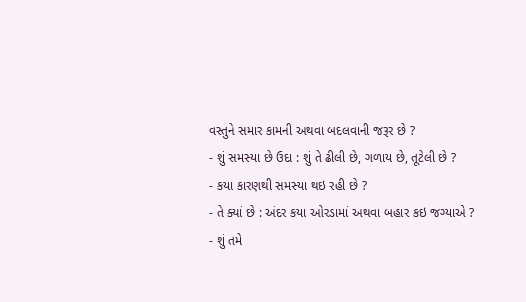વસ્તુને સમાર કામની અથવા બદલવાની જરૂર છે ?
- શું સમસ્યા છે ઉદા : શું તે ઢીલી છે, ગળાય છે, તૂટેલી છે ?
- કયા કારણથી સમસ્યા થઇ રહી છે ?
- તે ક્યાં છે : અંદર કયા ઓરડામાં અથવા બહાર કઇ જગ્યાએ ?
- શું તમે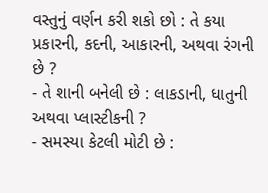વસ્તુનું વર્ણન કરી શકો છો : તે કયા પ્રકારની, કદની, આકારની, અથવા રંગની છે ?
- તે શાની બનેલી છે : લાકડાની, ધાતુની અથવા પ્લાસ્ટીકની ?
- સમસ્યા કેટલી મોટી છે :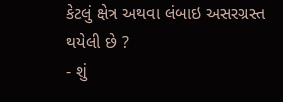કેટલું ક્ષેત્ર અથવા લંબાઇ અસરગ્રસ્ત થયેલી છે ?
- શું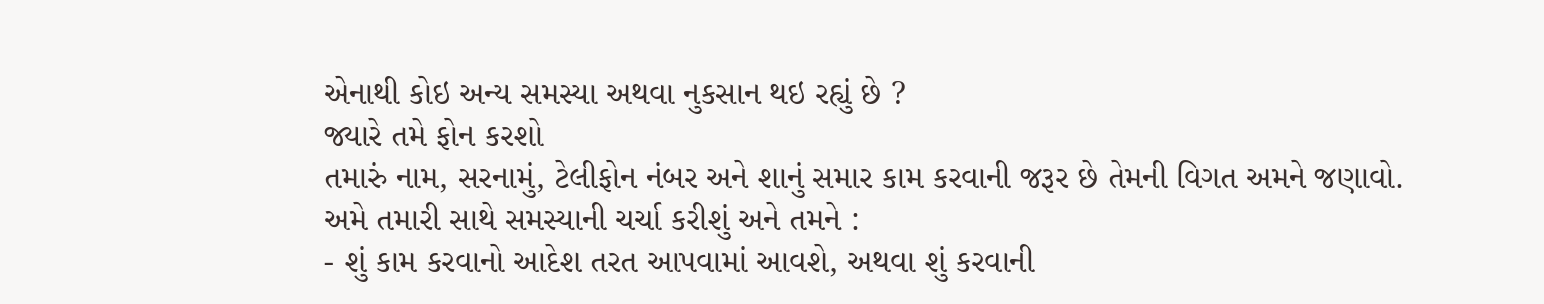એનાથી કોઇ અન્ય સમસ્યા અથવા નુકસાન થઇ રહ્યું છે ?
જ્યારે તમે ફોન કરશો
તમારું નામ, સરનામું, ટેલીફોન નંબર અને શાનું સમાર કામ કરવાની જરૂર છે તેમની વિગત અમને જણાવો.
અમે તમારી સાથે સમસ્યાની ચર્ચા કરીશું અને તમને :
- શું કામ કરવાનો આદેશ તરત આપવામાં આવશે, અથવા શું કરવાની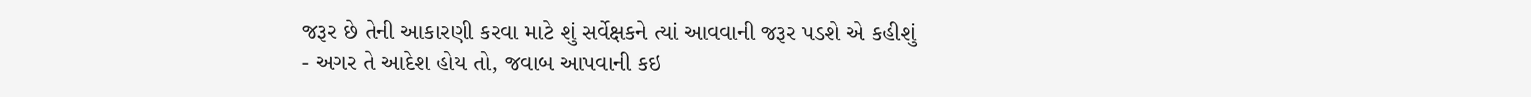જરૂર છે તેની આકારણી કરવા માટે શું સર્વેક્ષકને ત્યાં આવવાની જરૂર પડશે એ કહીશું
- અગર તે આદેશ હોય તો, જવાબ આપવાની કઇ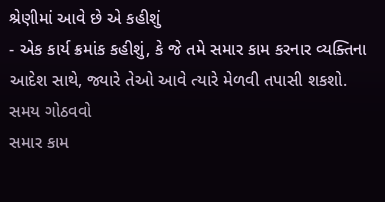શ્રેણીમાં આવે છે એ કહીશું
- એક કાર્ય ક્રમાંક કહીશું, કે જે તમે સમાર કામ કરનાર વ્યક્તિના આદેશ સાથે, જ્યારે તેઓ આવે ત્યારે મેળવી તપાસી શકશો.
સમય ગોઠવવો
સમાર કામ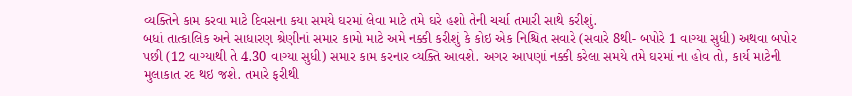વ્યક્તિને કામ કરવા માટે દિવસના કયા સમયે ઘરમાં લેવા માટે તમે ઘરે હશો તેની ચર્ચા તમારી સાથે કરીશું.
બધાં તાત્કાલિક અને સાધારણ શ્રેણીનાં સમાર કામો માટે અમે નક્કી કરીશું કે કોઇ એક નિશ્ચિત સવારે (સવારે 8થી- બપોરે 1 વાગ્યા સુધી) અથવા બપોર પછી (12 વાગ્યાથી તે 4.30 વાગ્યા સુધી) સમાર કામ કરનાર વ્યક્તિ આવશે. અગર આપણાં નક્કી કરેલા સમયે તમે ઘરમાં ના હોવ તો, કાર્ય માટેની મુલાકાત રદ થઇ જશે. તમારે ફરીથી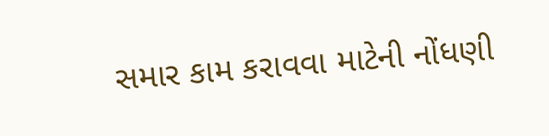સમાર કામ કરાવવા માટેની નોંધણી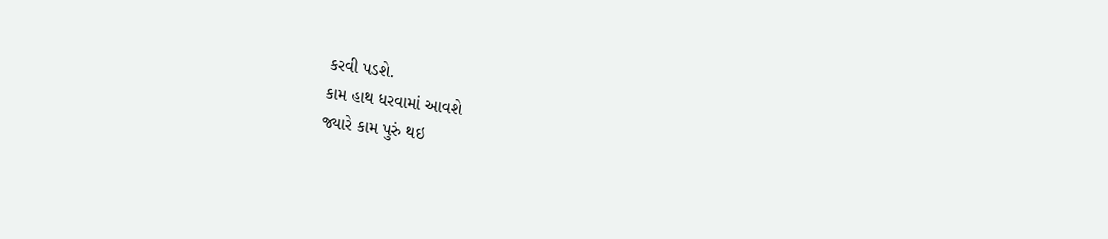કરવી પડશે.
કામ હાથ ધરવામાં આવશે
જ્યારે કામ પુરું થઇ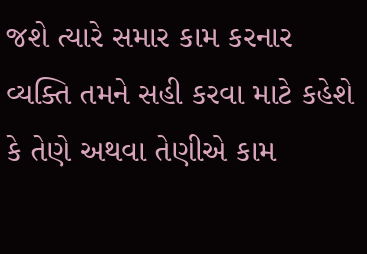જશે ત્યારે સમાર કામ કરનાર વ્યક્તિ તમને સહી કરવા માટે કહેશે કે તેણે અથવા તેણીએ કામ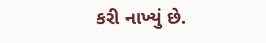કરી નાખ્યું છે.